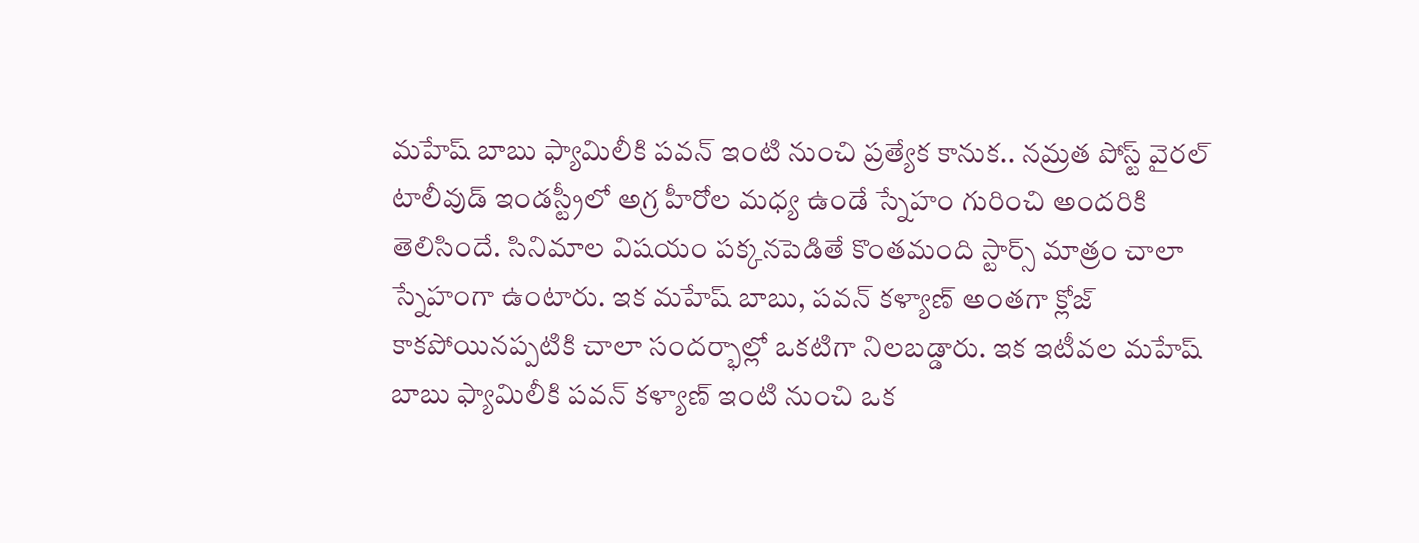మహేష్ బాబు ఫ్యామిలీకి పవన్ ఇంటి నుంచి ప్రత్యేక కానుక.. నమ్రత పోస్ట్ వైరల్
టాలీవుడ్ ఇండస్ట్రీలో అగ్ర హీరోల మధ్య ఉండే స్నేహం గురించి అందరికి తెలిసిందే. సినిమాల విషయం పక్కనపెడితే కొంతమంది స్టార్స్ మాత్రం చాలా స్నేహంగా ఉంటారు. ఇక మహేష్ బాబు, పవన్ కళ్యాణ్ అంతగా క్లోజ్ కాకపోయినప్పటికి చాలా సందర్భాల్లో ఒకటిగా నిలబడ్డారు. ఇక ఇటీవల మహేష్ బాబు ఫ్యామిలీకి పవన్ కళ్యాణ్ ఇంటి నుంచి ఒక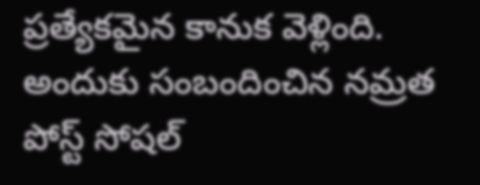ప్రత్యేకమైన కానుక వెళ్లింది. అందుకు సంబందించిన నమ్రత పోస్ట్ సోషల్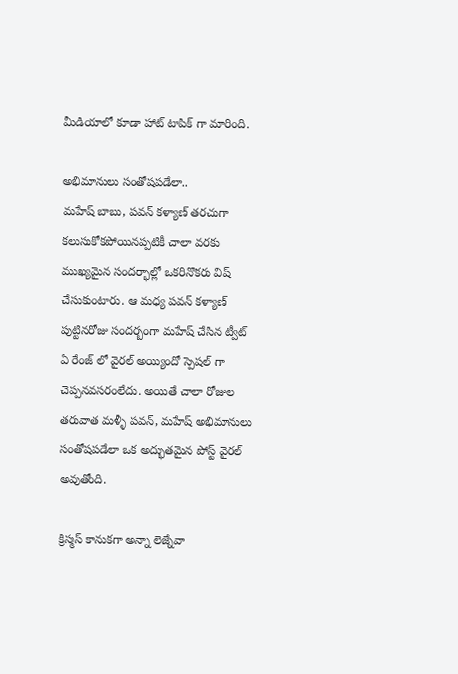మీడియాలో కూడా హాట్ టాపిక్ గా మారింది.

అభిమానులు సంతోషపడేలా..
మహేష్ బాబు, పవన్ కళ్యాణ్ తరచుగా కలుసుకోకపోయినప్పటికీ చాలా వరకు ముఖ్యమైన సందర్భాల్లో ఒకరినొకరు విష్ చేసుకుంటారు. ఆ మధ్య పవన్ కళ్యాణ్ పుట్టినరోజు సందర్బంగా మహేష్ చేసిన ట్వీట్ ఏ రేంజ్ లో వైరల్ అయ్యిందో స్పెషల్ గా చెప్పనవసరంలేదు. అయితే చాలా రోజుల తరువాత మళ్ళీ పవన్, మహేష్ అభిమానులు సంతోషపడేలా ఒక అద్భుతమైన పోస్ట్ వైరల్ అవుతోంది.

క్రిస్మస్ కానుకగా అన్నా లెజ్నేవా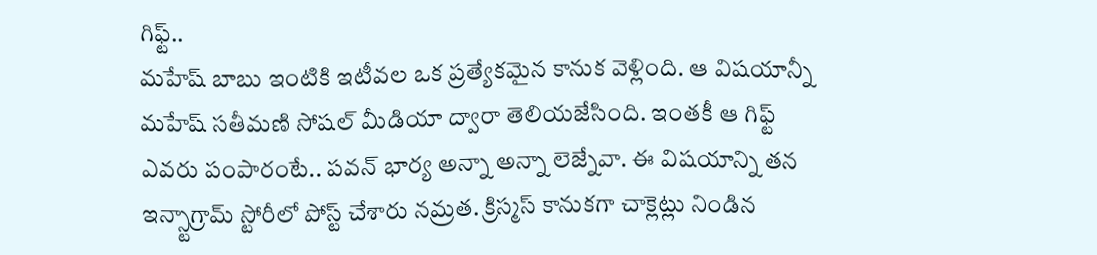గిఫ్ట్..
మహేష్ బాబు ఇంటికి ఇటీవల ఒక ప్రత్యేకమైన కానుక వెళ్లింది. ఆ విషయాన్నీ మహేష్ సతీమణి సోషల్ మీడియా ద్వారా తెలియజేసింది. ఇంతకీ ఆ గిఫ్ట్ ఎవరు పంపారంటే.. పవన్ భార్య అన్నా అన్నా లెజ్నేవా. ఈ విషయాన్ని తన ఇన్స్టాగ్రామ్ స్టోరీలో పోస్ట్ చేశారు నమ్రత. క్రిస్మస్ కానుకగా చాక్లెట్లు నిండిన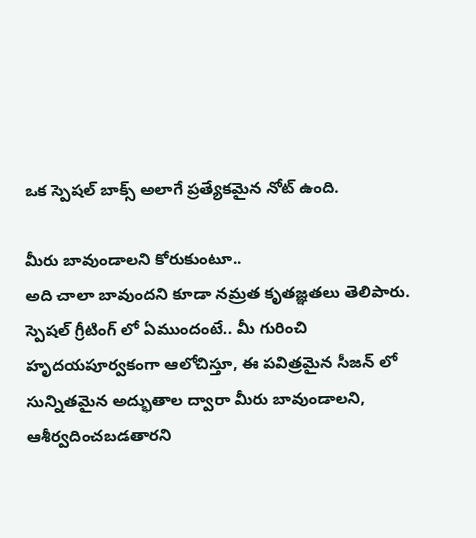ఒక స్పెషల్ బాక్స్ అలాగే ప్రత్యేకమైన నోట్ ఉంది.

మీరు బావుండాలని కోరుకుంటూ..
అది చాలా బావుందని కూడా నమ్రత కృతజ్ఞతలు తెలిపారు. స్పెషల్ గ్రీటింగ్ లో ఏముందంటే.. మీ గురించి హృదయపూర్వకంగా ఆలోచిస్తూ, ఈ పవిత్రమైన సీజన్ లో సున్నితమైన అద్భుతాల ద్వారా మీరు బావుండాలని, ఆశీర్వదించబడతారని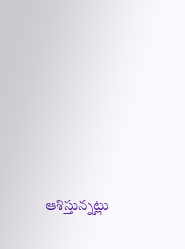ఆశిస్తున్నట్లు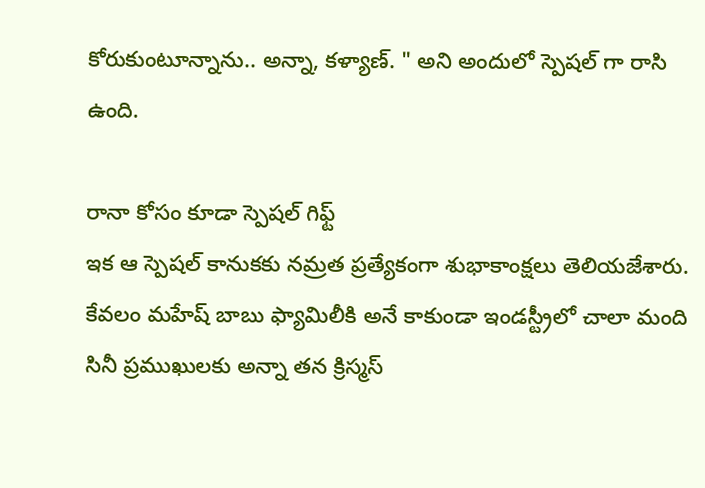కోరుకుంటూన్నాను.. అన్నా, కళ్యాణ్. " అని అందులో స్పెషల్ గా రాసి ఉంది.

రానా కోసం కూడా స్పెషల్ గిఫ్ట్
ఇక ఆ స్పెషల్ కానుకకు నమ్రత ప్రత్యేకంగా శుభాకాంక్షలు తెలియజేశారు. కేవలం మహేష్ బాబు ఫ్యామిలీకి అనే కాకుండా ఇండస్ట్రీలో చాలా మంది సినీ ప్రముఖులకు అన్నా తన క్రిస్మస్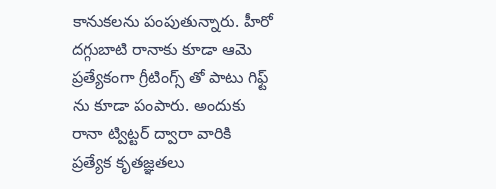కానుకలను పంపుతున్నారు. హీరో దగ్గుబాటి రానాకు కూడా ఆమె ప్రత్యేకంగా గ్రీటింగ్స్ తో పాటు గిఫ్ట్ ను కూడా పంపారు. అందుకు రానా ట్విట్టర్ ద్వారా వారికి ప్రత్యేక కృతజ్ఞతలు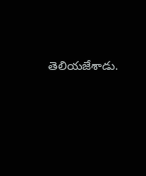తెలియజేశాడు.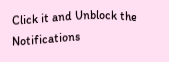Click it and Unblock the Notifications